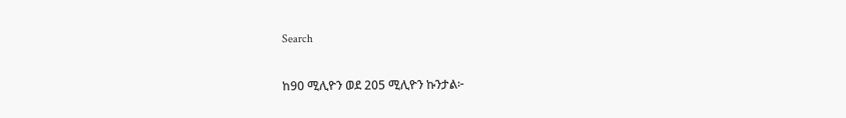Search

ከ90 ሚሊዮን ወደ 205 ሚሊዮን ኩንታል፦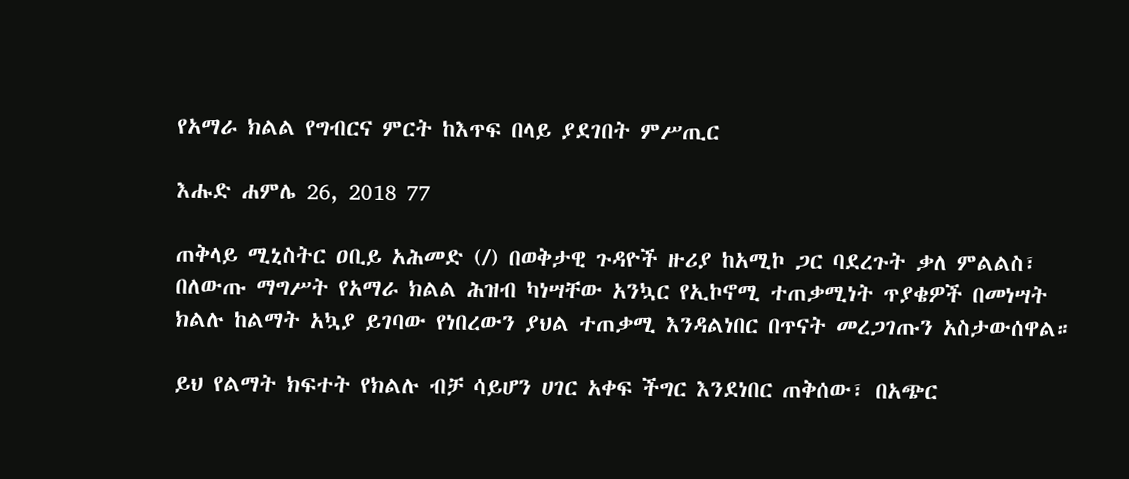የአማራ ክልል የግብርና ምርት ከእጥፍ በላይ ያደገበት ምሥጢር

እሑድ ሐምሌ 26, 2018 77

ጠቅላይ ሚኒስትር ዐቢይ አሕመድ (/) በወቅታዊ ጉዳዮች ዙሪያ ከአሚኮ ጋር ባደረጉት ቃለ ምልልስ፣ በለውጡ ማግሥት የአማራ ክልል ሕዝብ ካነሣቸው አንኳር የኢኮኖሚ ተጠቃሚነት ጥያቄዎች በመነሣት ክልሉ ከልማት አኳያ ይገባው የነበረውን ያህል ተጠቃሚ እንዳልነበር በጥናት መረጋገጡን አስታውሰዋል።

ይህ የልማት ክፍተት የክልሉ ብቻ ሳይሆን ሀገር አቀፍ ችግር እንደነበር ጠቅሰው፣ በአጭር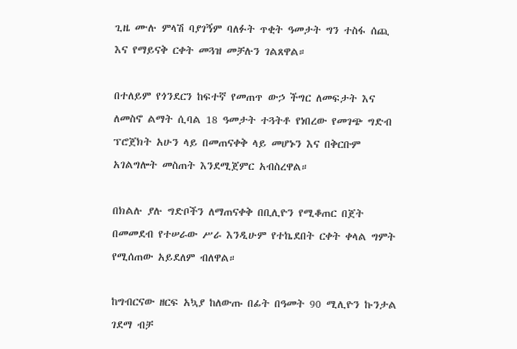ጊዜ ሙሉ ምላሽ ባያገኝም ባለፉት ጥቂት ዓመታት ግን ተስፋ ሰጪ እና የማይናቅ ርቀት መጓዝ መቻሉን ገልጸዋል።

በተለይም የጎንደርን ከፍተኛ የመጠጥ ውኃ ችግር ለመፍታት እና ለመስኖ ልማት ሲባል 18 ዓመታት ተጓትቶ የነበረው የመገጭ ግድብ ፕሮጀክት አሁን ላይ በመጠናቀቅ ላይ መሆኑን እና በቅርቡም አገልግሎት መስጠት እንደሚጀምር አብስረዋል።

በክልሉ ያሉ ግድቦችን ለማጠናቀቅ በቢሊዮን የሚቆጠር በጀት በመመደብ የተሠራው ሥራ እንዲሁም የተኬደበት ርቀት ቀላል ግምት የሚሰጠው አይደለም ብለዋል።

ከግብርናው ዘርፍ አኳያ ከለውጡ በፊት በዓመት 90 ሚሊዮን ኩንታል ገደማ ብቻ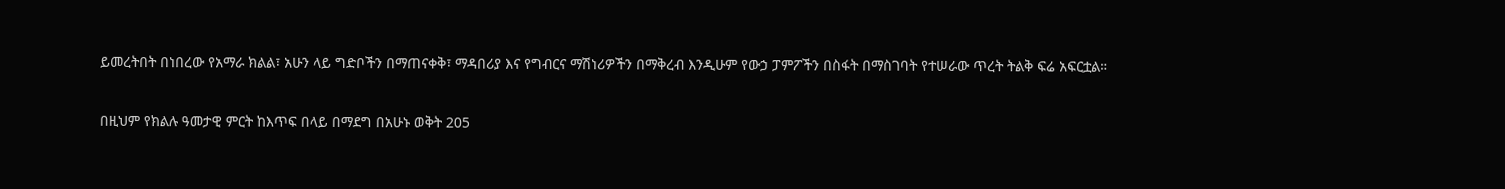ይመረትበት በነበረው የአማራ ክልል፣ አሁን ላይ ግድቦችን በማጠናቀቅ፣ ማዳበሪያ እና የግብርና ማሽነሪዎችን በማቅረብ እንዲሁም የውኃ ፓምፖችን በስፋት በማስገባት የተሠራው ጥረት ትልቅ ፍሬ አፍርቷል።

በዚህም የክልሉ ዓመታዊ ምርት ከእጥፍ በላይ በማደግ በአሁኑ ወቅት 205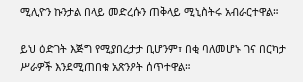ሚሊዮን ኩንታል በላይ መድረሱን ጠቅላይ ሚኒስትሩ አብራርተዋል።

ይህ ዕድገት እጅግ የሚያበረታታ ቢሆንም፣ በቂ ባለመሆኑ ገና በርካታ ሥራዎች እንደሚጠበቁ አጽንዖት ሰጥተዋል።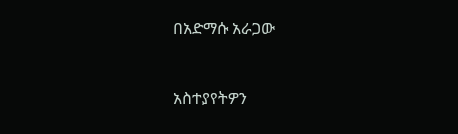በአድማሱ አራጋው



አስተያየትዎን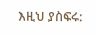እዚህ ያስፍሩ: